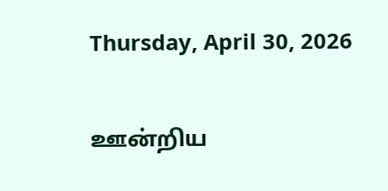Thursday, April 30, 2026

ஊன்றிய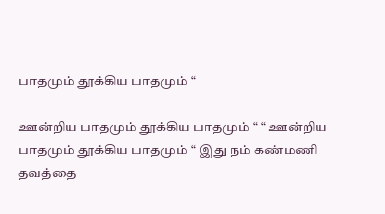பாதமும் தூக்கிய பாதமும் “

ஊன்றிய பாதமும் தூக்கிய பாதமும் “ “ ஊன்றிய பாதமும் தூக்கிய பாதமும் “ இது நம் கண்மணி தவத்தை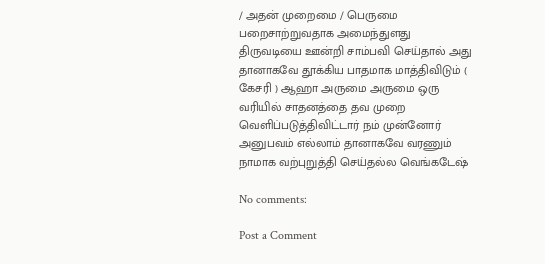/ அதன் முறைமை / பெருமை பறைசாற்றுவதாக அமைந்துளது திருவடியை ஊன்றி சாம்பவி செய்தால் அது தானாகவே தூக்கிய பாதமாக மாத்திவிடும் ( கேசரி ) ஆஹா அருமை அருமை ஒரு வரியில் சாதனத்தை தவ முறை வெளிப்படுத்திவிட்டார் நம் முன்னோர் அனுபவம் எல்லாம் தானாகவே வரணும் நாமாக வற்புறுத்தி செய்தல்ல வெங்கடேஷ்

No comments:

Post a Comment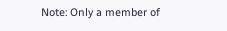Note: Only a member of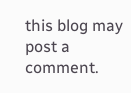this blog may post a comment.